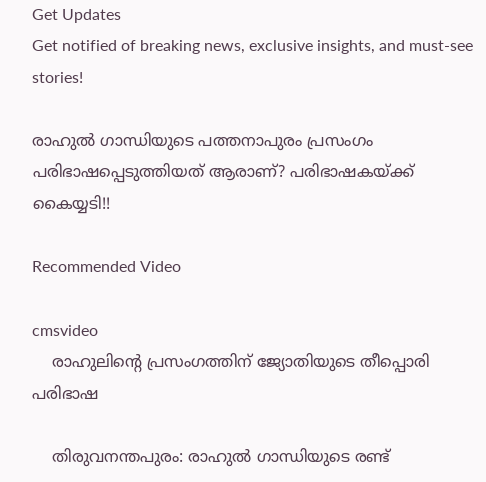Get Updates
Get notified of breaking news, exclusive insights, and must-see stories!

രാഹുല്‍ ഗാന്ധിയുടെ പത്തനാപുരം പ്രസംഗം പരിഭാഷപ്പെടുത്തിയത് ആരാണ്? പരിഭാഷകയ്ക്ക് കൈയ്യടി!!

Recommended Video

cmsvideo
    രാഹുലിന്റെ പ്രസംഗത്തിന് ജ്യോതിയുടെ തീപ്പൊരി പരിഭാഷ

    തിരുവനന്തപുരം: രാഹുല്‍ ഗാന്ധിയുടെ രണ്ട്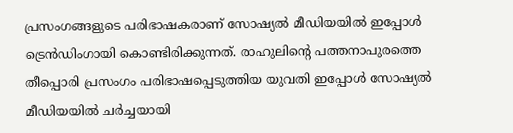പ്രസംഗങ്ങളുടെ പരിഭാഷകരാണ് സോഷ്യല്‍ മീഡിയയില്‍ ഇപ്പോള്‍ ട്രെന്‍ഡിംഗായി കൊണ്ടിരിക്കുന്നത്. രാഹുലിന്റെ പത്തനാപുരത്തെ തീപ്പൊരി പ്രസംഗം പരിഭാഷപ്പെടുത്തിയ യുവതി ഇപ്പോള്‍ സോഷ്യല്‍ മീഡിയയില്‍ ചര്‍ച്ചയായി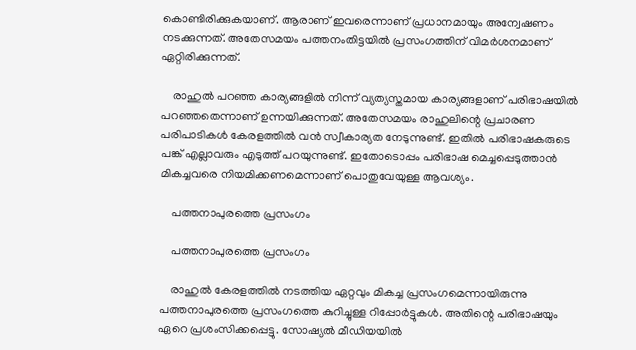കൊണ്ടിരിക്കുകയാണ്. ആരാണ് ഇവരെന്നാണ് പ്രധാനമായും അന്വേഷണം നടക്കുന്നത്. അതേസമയം പത്തനംതിട്ടയില്‍ പ്രസംഗത്തിന് വിമര്‍ശനമാണ് ഏറ്റിരിക്കുന്നത്.

    രാഹുല്‍ പറഞ്ഞ കാര്യങ്ങളില്‍ നിന്ന് വ്യത്യസ്തമായ കാര്യങ്ങളാണ് പരിഭാഷയില്‍ പറഞ്ഞതെന്നാണ് ഉന്നയിക്കുന്നത്. അതേസമയം രാഹുലിന്റെ പ്രചാരണ പരിപാടികള്‍ കേരളത്തില്‍ വന്‍ സ്വീകാര്യത നേടുന്നുണ്ട്. ഇതില്‍ പരിഭാഷകരുടെ പങ്ക് എല്ലാവരും എടുത്ത് പറയുന്നുണ്ട്. ഇതോടൊപ്പം പരിഭാഷ മെച്ചപ്പെടുത്താന്‍ മികച്ചവരെ നിയമിക്കണമെന്നാണ് പൊതുവേയുള്ള ആവശ്യം.

    പത്തനാപുരത്തെ പ്രസംഗം

    പത്തനാപുരത്തെ പ്രസംഗം

    രാഹുല്‍ കേരളത്തില്‍ നടത്തിയ ഏറ്റവും മികച്ച പ്രസംഗമെന്നായിരുന്നു പത്തനാപുരത്തെ പ്രസംഗത്തെ കുറിച്ചുള്ള റിപ്പോര്‍ട്ടുകള്‍. അതിന്റെ പരിഭാഷയും ഏറെ പ്രശംസിക്കപ്പെട്ടു. സോഷ്യല്‍ മീഡിയയില്‍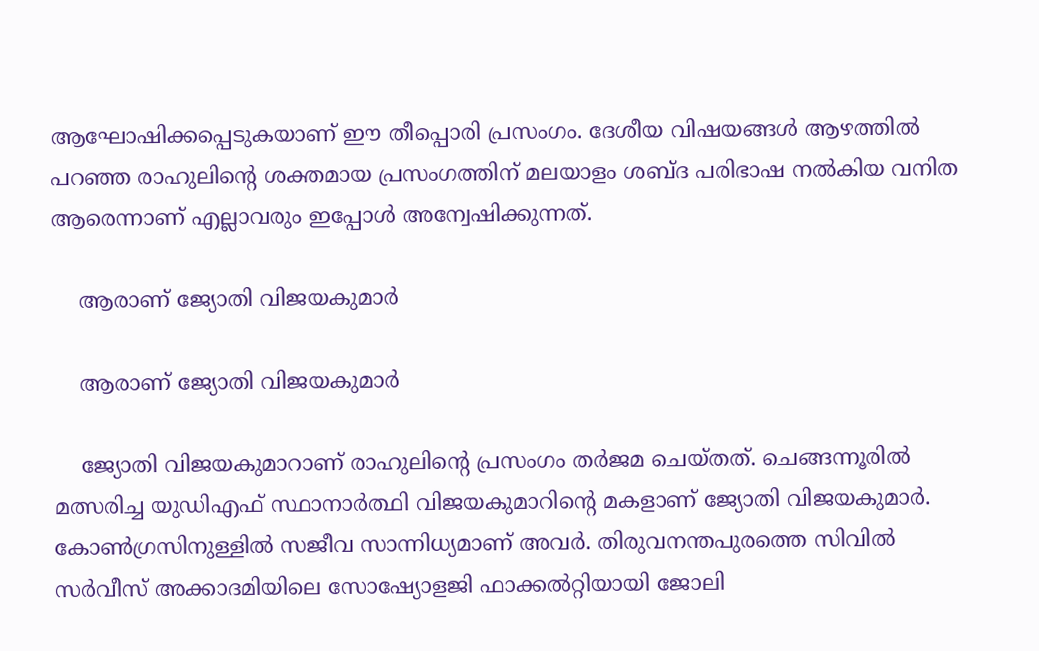ആഘോഷിക്കപ്പെടുകയാണ് ഈ തീപ്പൊരി പ്രസംഗം. ദേശീയ വിഷയങ്ങള്‍ ആഴത്തില്‍ പറഞ്ഞ രാഹുലിന്റെ ശക്തമായ പ്രസംഗത്തിന് മലയാളം ശബ്ദ പരിഭാഷ നല്‍കിയ വനിത ആരെന്നാണ് എല്ലാവരും ഇപ്പോള്‍ അന്വേഷിക്കുന്നത്.

    ആരാണ് ജ്യോതി വിജയകുമാര്‍

    ആരാണ് ജ്യോതി വിജയകുമാര്‍

    ജ്യോതി വിജയകുമാറാണ് രാഹുലിന്റെ പ്രസംഗം തര്‍ജമ ചെയ്തത്. ചെങ്ങന്നൂരില്‍ മത്സരിച്ച യുഡിഎഫ് സ്ഥാനാര്‍ത്ഥി വിജയകുമാറിന്റെ മകളാണ് ജ്യോതി വിജയകുമാര്‍. കോണ്‍ഗ്രസിനുള്ളില്‍ സജീവ സാന്നിധ്യമാണ് അവര്‍. തിരുവനന്തപുരത്തെ സിവില്‍ സര്‍വീസ് അക്കാദമിയിലെ സോഷ്യോളജി ഫാക്കല്‍റ്റിയായി ജോലി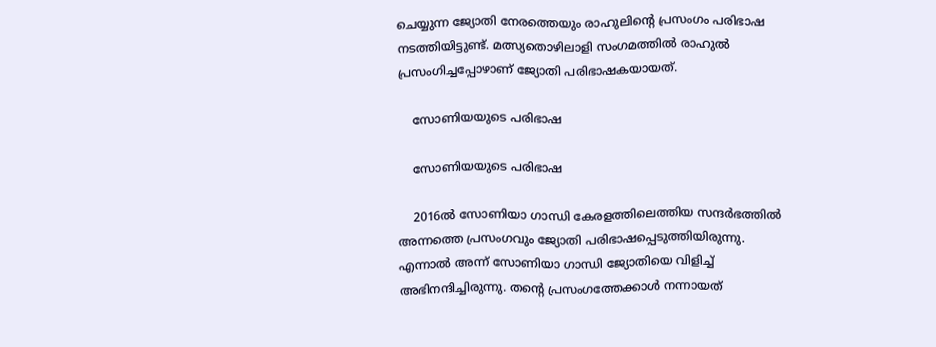ചെയ്യുന്ന ജ്യോതി നേരത്തെയും രാഹുലിന്റെ പ്രസംഗം പരിഭാഷ നടത്തിയിട്ടുണ്ട്. മത്സ്യതൊഴിലാളി സംഗമത്തില്‍ രാഹുല്‍ പ്രസംഗിച്ചപ്പോഴാണ് ജ്യോതി പരിഭാഷകയായത്.

    സോണിയയുടെ പരിഭാഷ

    സോണിയയുടെ പരിഭാഷ

    2016ല്‍ സോണിയാ ഗാന്ധി കേരളത്തിലെത്തിയ സന്ദര്‍ഭത്തില്‍ അന്നത്തെ പ്രസംഗവും ജ്യോതി പരിഭാഷപ്പെടുത്തിയിരുന്നു. എന്നാല്‍ അന്ന് സോണിയാ ഗാന്ധി ജ്യോതിയെ വിളിച്ച് അഭിനന്ദിച്ചിരുന്നു. തന്റെ പ്രസംഗത്തേക്കാള്‍ നന്നായത്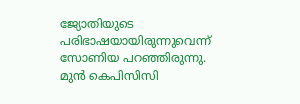ജ്യോതിയുടെ പരിഭാഷയായിരുന്നുവെന്ന് സോണിയ പറഞ്ഞിരുന്നു. മുന്‍ കെപിസിസി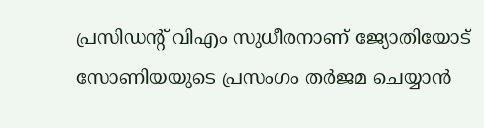പ്രസിഡന്റ് വിഎം സുധീരനാണ് ജ്യോതിയോട് സോണിയയുടെ പ്രസംഗം തര്‍ജമ ചെയ്യാന്‍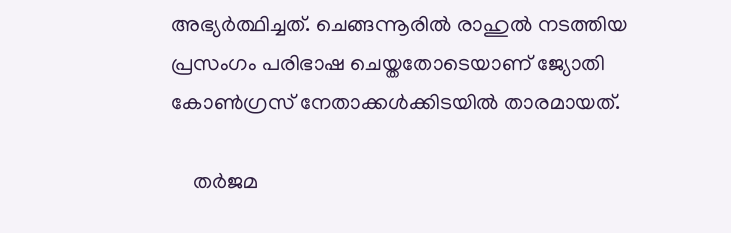അഭ്യര്‍ത്ഥിച്ചത്. ചെങ്ങന്നൂരില്‍ രാഹുല്‍ നടത്തിയ പ്രസംഗം പരിഭാഷ ചെയ്തതോടെയാണ് ജ്യോതി കോണ്‍ഗ്രസ് നേതാക്കള്‍ക്കിടയില്‍ താരമായത്.

    തര്‍ജമ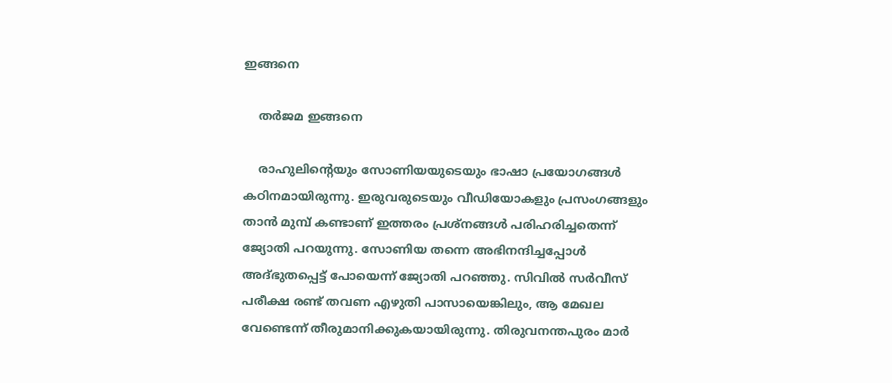ഇങ്ങനെ

    തര്‍ജമ ഇങ്ങനെ

    രാഹുലിന്റെയും സോണിയയുടെയും ഭാഷാ പ്രയോഗങ്ങള്‍ കഠിനമായിരുന്നു. ഇരുവരുടെയും വീഡിയോകളും പ്രസംഗങ്ങളും താന്‍ മുമ്പ് കണ്ടാണ് ഇത്തരം പ്രശ്‌നങ്ങള്‍ പരിഹരിച്ചതെന്ന് ജ്യോതി പറയുന്നു. സോണിയ തന്നെ അഭിനന്ദിച്ചപ്പോള്‍ അദ്ഭുതപ്പെട്ട് പോയെന്ന് ജ്യോതി പറഞ്ഞു. സിവില്‍ സര്‍വീസ് പരീക്ഷ രണ്ട് തവണ എഴുതി പാസായെങ്കിലും, ആ മേഖല വേണ്ടെന്ന് തീരുമാനിക്കുകയായിരുന്നു. തിരുവനന്തപുരം മാര്‍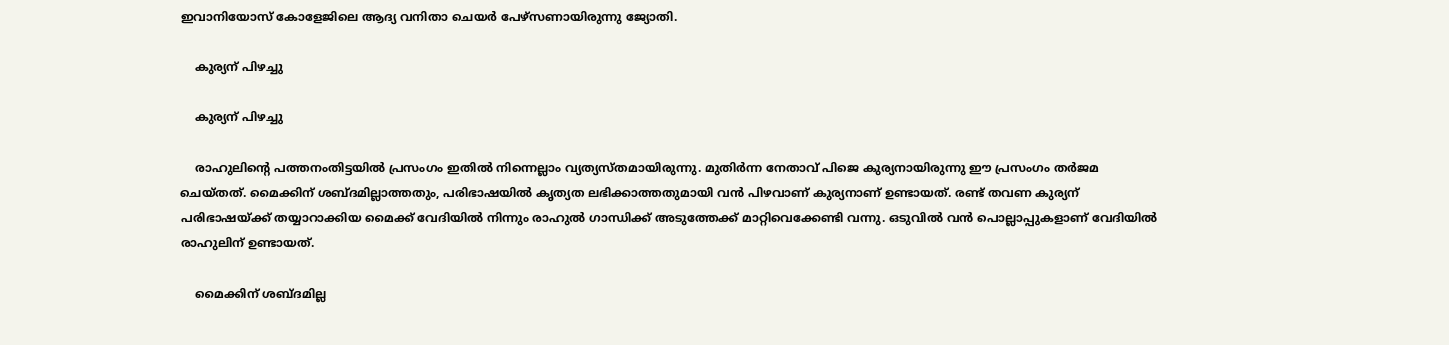ഇവാനിയോസ് കോളേജിലെ ആദ്യ വനിതാ ചെയര്‍ പേഴ്‌സണായിരുന്നു ജ്യോതി.

    കുര്യന് പിഴച്ചു

    കുര്യന് പിഴച്ചു

    രാഹുലിന്റെ പത്തനംതിട്ടയില്‍ പ്രസംഗം ഇതില്‍ നിന്നെല്ലാം വ്യത്യസ്തമായിരുന്നു. മുതിര്‍ന്ന നേതാവ് പിജെ കുര്യനായിരുന്നു ഈ പ്രസംഗം തര്‍ജമ ചെയ്തത്. മൈക്കിന് ശബ്ദമില്ലാത്തതും, പരിഭാഷയില്‍ കൃത്യത ലഭിക്കാത്തതുമായി വന്‍ പിഴവാണ് കുര്യനാണ് ഉണ്ടായത്. രണ്ട് തവണ കുര്യന് പരിഭാഷയ്ക്ക് തയ്യാറാക്കിയ മൈക്ക് വേദിയില്‍ നിന്നും രാഹുല്‍ ഗാന്ധിക്ക് അടുത്തേക്ക് മാറ്റിവെക്കേണ്ടി വന്നു. ഒടുവില്‍ വന്‍ പൊല്ലാപ്പുകളാണ് വേദിയില്‍ രാഹുലിന് ഉണ്ടായത്.

    മൈക്കിന് ശബ്ദമില്ല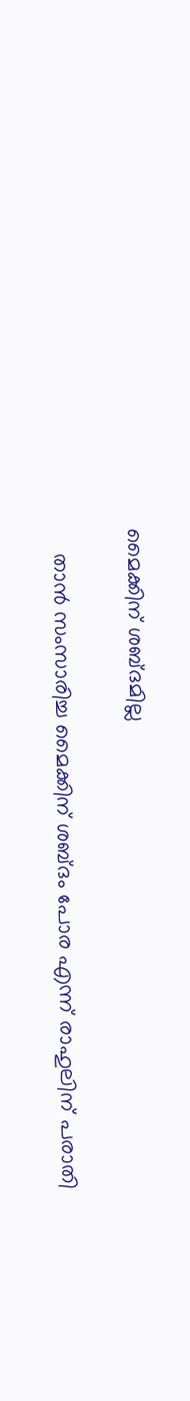മൈക്കിന് ശബ്ദമില്ല

    താന്‍ സംസാരിച്ച മൈക്കിന് ശബ്ദം പോര എന്ന് രാഹുലിന് പരാതി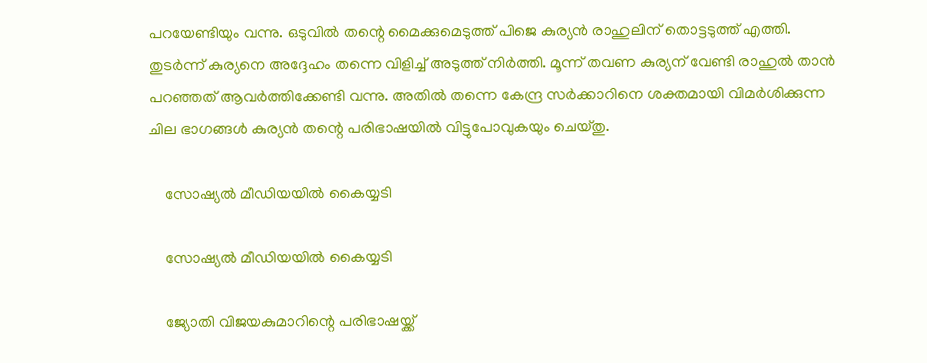പറയേണ്ടിയും വന്നു. ഒടുവില്‍ തന്റെ മൈക്കുമെടുത്ത് പിജെ കുര്യന്‍ രാഹുലിന് തൊട്ടടുത്ത് എത്തി. തുടര്‍ന്ന് കുര്യനെ അദ്ദേഹം തന്നെ വിളിച്ച് അടുത്ത് നിര്‍ത്തി. മൂന്ന് തവണ കുര്യന് വേണ്ടി രാഹുല്‍ താന്‍ പറഞ്ഞത് ആവര്‍ത്തിക്കേണ്ടി വന്നു. അതില്‍ തന്നെ കേന്ദ്ര സര്‍ക്കാറിനെ ശക്തമായി വിമര്‍ശിക്കുന്ന ചില ഭാഗങ്ങള്‍ കുര്യന്‍ തന്റെ പരിഭാഷയില്‍ വിട്ടുപോവുകയും ചെയ്തു.

    സോഷ്യല്‍ മീഡിയയില്‍ കൈയ്യടി

    സോഷ്യല്‍ മീഡിയയില്‍ കൈയ്യടി

    ജ്യോതി വിജയകുമാറിന്റെ പരിഭാഷയ്ക്ക്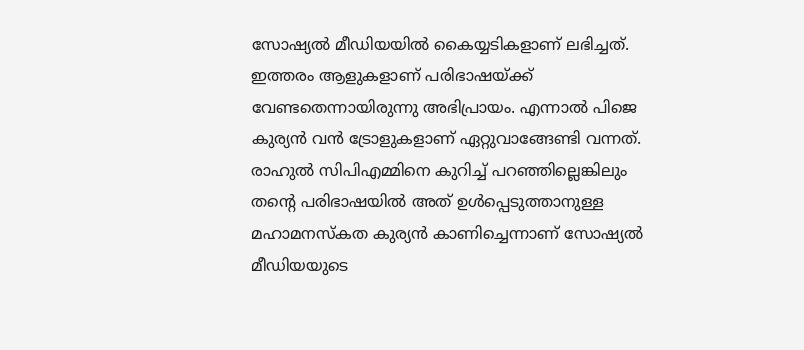സോഷ്യല്‍ മീഡിയയില്‍ കൈയ്യടികളാണ് ലഭിച്ചത്. ഇത്തരം ആളുകളാണ് പരിഭാഷയ്ക്ക് വേണ്ടതെന്നായിരുന്നു അഭിപ്രായം. എന്നാല്‍ പിജെ കുര്യന്‍ വന്‍ ട്രോളുകളാണ് ഏറ്റുവാങ്ങേണ്ടി വന്നത്. രാഹുല്‍ സിപിഎമ്മിനെ കുറിച്ച് പറഞ്ഞില്ലെങ്കിലും തന്റെ പരിഭാഷയില്‍ അത് ഉള്‍പ്പെടുത്താനുള്ള മഹാമനസ്‌കത കുര്യന്‍ കാണിച്ചെന്നാണ് സോഷ്യല്‍ മീഡിയയുടെ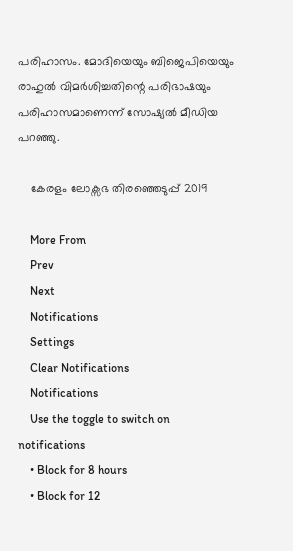പരിഹാസം. മോദിയെയും ബിജെപിയെയും രാഹുല്‍ വിമര്‍ശിച്ചതിന്റെ പരിഭാഷയും പരിഹാസമാണെന്ന് സോഷ്യല്‍ മീഡിയ പറഞ്ഞു.

    കേരളം ലോക്സഭ തിരഞ്ഞെടുപ്പ് 2019

    More From
    Prev
    Next
    Notifications
    Settings
    Clear Notifications
    Notifications
    Use the toggle to switch on notifications
    • Block for 8 hours
    • Block for 12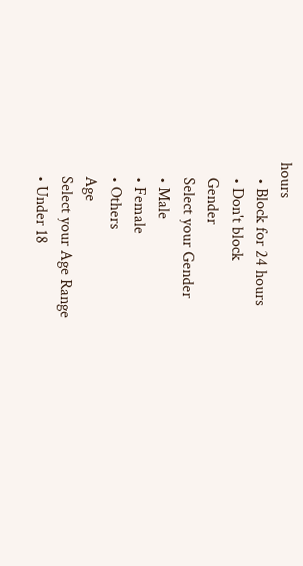hours
    • Block for 24 hours
    • Don't block
    Gender
    Select your Gender
    • Male
    • Female
    • Others
    Age
    Select your Age Range
    • Under 18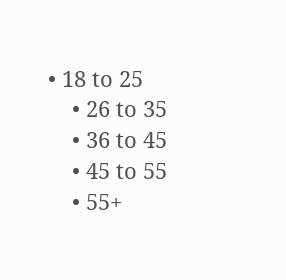• 18 to 25
    • 26 to 35
    • 36 to 45
    • 45 to 55
    • 55+